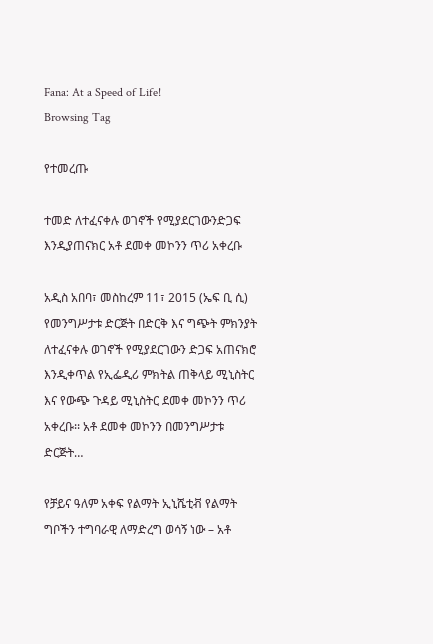Fana: At a Speed of Life!
Browsing Tag

የተመረጡ

ተመድ ለተፈናቀሉ ወገኖች የሚያደርገውንድጋፍ እንዲያጠናክር አቶ ደመቀ መኮንን ጥሪ አቀረቡ

አዲስ አበባ፣ መስከረም 11፣ 2015 (ኤፍ ቢ ሲ) የመንግሥታቱ ድርጅት በድርቅ እና ግጭት ምክንያት ለተፈናቀሉ ወገኖች የሚያደርገውን ድጋፍ አጠናክሮ እንዲቀጥል የኢፌዲሪ ምክትል ጠቅላይ ሚኒስትር እና የውጭ ጉዳይ ሚኒስትር ደመቀ መኮንን ጥሪ አቀረቡ፡፡ አቶ ደመቀ መኮንን በመንግሥታቱ ድርጅት…

የቻይና ዓለም አቀፍ የልማት ኢኒሼቲቭ የልማት ግቦችን ተግባራዊ ለማድረግ ወሳኝ ነው – አቶ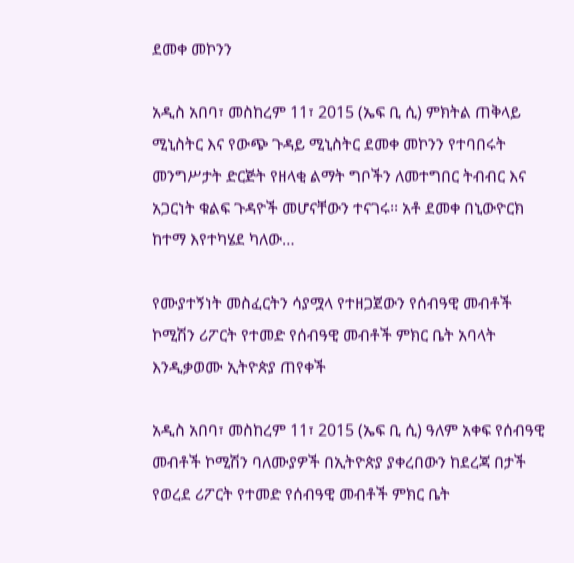ደመቀ መኮንን

አዲስ አበባ፣ መስከረም 11፣ 2015 (ኤፍ ቢ ሲ) ምክትል ጠቅላይ ሚኒስትር እና የውጭ ጉዳይ ሚኒስትር ደመቀ መኮንን የተባበሩት መንግሥታት ድርጅት የዘላቂ ልማት ግቦችን ለመተግበር ትብብር እና አጋርነት ቁልፍ ጉዳዮች መሆናቸውን ተናገሩ፡፡ አቶ ደመቀ በኒውዮርክ ከተማ እየተካሄደ ካለው…

የሙያተኝነት መስፈርትን ሳያሟላ የተዘጋጀውን የሰብዓዊ መብቶች ኮሚሽን ሪፖርት የተመድ የሰብዓዊ መብቶች ምክር ቤት አባላት እንዲቃወሙ ኢትዮጵያ ጠየቀች

አዲስ አበባ፣ መስከረም 11፣ 2015 (ኤፍ ቢ ሲ) ዓለም አቀፍ የሰብዓዊ መብቶች ኮሚሽን ባለሙያዎች በኢትዮጵያ ያቀረበውን ከደረጃ በታች የወረደ ሪፖርት የተመድ የሰብዓዊ መብቶች ምክር ቤት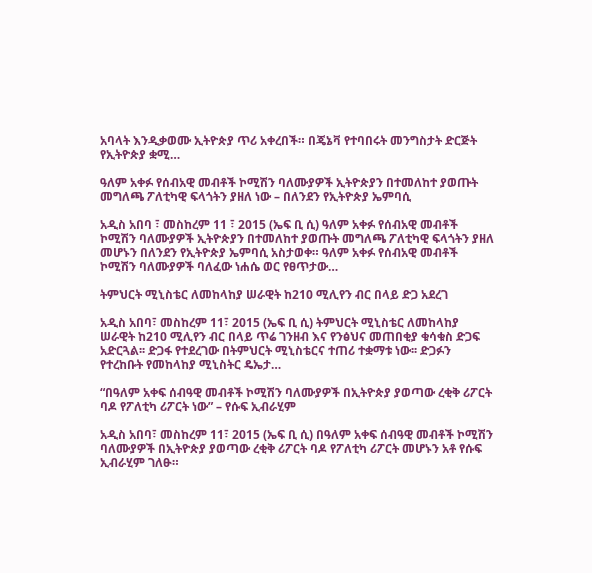አባላት እንዲቃወሙ ኢትዮጵያ ጥሪ አቀረበች። በጄኔቫ የተባበሩት መንግስታት ድርጅት የኢትዮጵያ ቋሚ…

ዓለም አቀፉ የሰብአዊ መብቶች ኮሚሽን ባለሙያዎች ኢትዮጵያን በተመለከተ ያወጡት መግለጫ ፖለቲካዊ ፍላጎትን ያዘለ ነው – በለንደን የኢትዮጵያ ኤምባሲ

አዲስ አበባ ፣ መስከረም 11 ፣ 2015 (ኤፍ ቢ ሲ) ዓለም አቀፉ የሰብአዊ መብቶች ኮሚሽን ባለሙያዎች ኢትዮጵያን በተመለከተ ያወጡት መግለጫ ፖለቲካዊ ፍላጎትን ያዘለ መሆኑን በለንደን የኢትዮጵያ ኤምባሲ አስታወቀ። ዓለም አቀፉ የሰብአዊ መብቶች ኮሚሽን ባለሙያዎች ባለፈው ነሐሴ ወር የፀጥታው…

ትምህርት ሚኒስቴር ለመከላከያ ሠራዊት ከ210 ሚሊየን ብር በላይ ድጋ አደረገ

አዲስ አበባ፣ መስከረም 11፣ 2015 (ኤፍ ቢ ሲ) ትምህርት ሚኒስቴር ለመከላከያ ሠራዊት ከ210 ሚሊየን ብር በላይ ጥሬ ገንዘብ እና የንፅህና መጠበቂያ ቁሳቁስ ድጋፍ አድርጓል፡፡ ድጋፋ የተደረገው በትምህርት ሚኒስቴርና ተጠሪ ተቋማቱ ነው፡፡ ድጋፉን የተረከቡት የመከላከያ ሚኒስትር ዴኤታ…

“በዓለም አቀፍ ሰብዓዊ መብቶች ኮሚሽን ባለሙያዎች በኢትዮጵያ ያወጣው ረቂቅ ሪፖርት ባዶ የፖለቲካ ሪፖርት ነው” – የሱፍ ኢብራሂም

አዲስ አበባ፣ መስከረም 11፣ 2015 (ኤፍ ቢ ሲ) በዓለም አቀፍ ሰብዓዊ መብቶች ኮሚሽን ባለሙያዎች በኢትዮጵያ ያወጣው ረቂቅ ሪፖርት ባዶ የፖለቲካ ሪፖርት መሆኑን አቶ የሱፍ ኢብራሂም ገለፁ።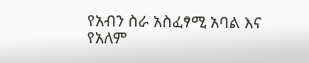የአብን ስራ አስፈፃሚ አባል እና የአለም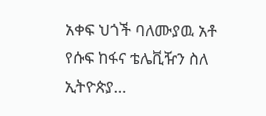አቀፍ ህጎች ባለሙያዉ አቶ የሱፍ ከፋና ቴሌቪዥን ስለ ኢትዮጵያ…